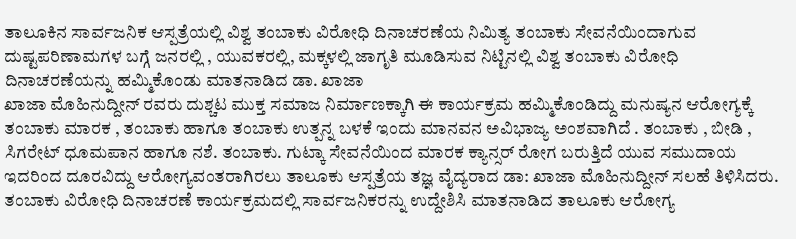ತಾಲೂಕಿನ ಸಾರ್ವಜನಿಕ ಆಸ್ಪತ್ರೆಯಲ್ಲಿ ವಿಶ್ವ ತಂಬಾಕು ವಿರೋಧಿ ದಿನಾಚರಣೆಯ ನಿಮಿತ್ಯ ತಂಬಾಕು ಸೇವನೆಯಿಂದಾಗುವ ದುಷ್ಟಪರಿಣಾಮಗಳ ಬಗ್ಗೆ ಜನರಲ್ಲಿ , ಯುವಕರಲ್ಲಿ, ಮಕ್ಕಳಲ್ಲಿ ಜಾಗೃತಿ ಮೂಡಿಸುವ ನಿಟ್ಟಿನಲ್ಲಿ ವಿಶ್ವ ತಂಬಾಕು ವಿರೋಧಿ ದಿನಾಚರಣೆಯನ್ನು ಹಮ್ಮಿಕೊಂಡು ಮಾತನಾಡಿದ ಡಾ. ಖಾಜಾ
ಖಾಜಾ ಮೊಹಿನುದ್ದೀನ್ ರವರು ದುಶ್ಚಟ ಮುಕ್ತ ಸಮಾಜ ನಿರ್ಮಾಣಕ್ಕಾಗಿ ಈ ಕಾರ್ಯಕ್ರಮ ಹಮ್ಮಿಕೊಂಡಿದ್ದು ಮನುಷ್ಯನ ಆರೋಗ್ಯಕ್ಕೆ ತಂಬಾಕು ಮಾರಕ , ತಂಬಾಕು ಹಾಗೂ ತಂಬಾಕು ಉತ್ಪನ್ನ ಬಳಕೆ ಇಂದು ಮಾನವನ ಅವಿಭಾಜ್ಯ ಅಂಶವಾಗಿದೆ . ತಂಬಾಕು , ಬೀಡಿ , ಸಿಗರೇಟ್ ಧೂಮಪಾನ ಹಾಗೂ ನಶೆ. ತಂಬಾಕು. ಗುಟ್ಕಾ ಸೇವನೆಯಿಂದ ಮಾರಕ ಕ್ಯಾನ್ಸರ್ ರೋಗ ಬರುತ್ತಿದೆ ಯುವ ಸಮುದಾಯ ಇದರಿಂದ ದೂರವಿದ್ದು ಆರೋಗ್ಯವಂತರಾಗಿರಲು ತಾಲೂಕು ಆಸ್ಪತ್ರೆಯ ತಜ್ಞ ವೈದ್ಯರಾದ ಡಾ: ಖಾಜಾ ಮೊಹಿನುದ್ದೀನ್ ಸಲಹೆ ತಿಳಿಸಿದರು.
ತಂಬಾಕು ವಿರೋಧಿ ದಿನಾಚರಣೆ ಕಾರ್ಯಕ್ರಮದಲ್ಲಿ ಸಾರ್ವಜನಿಕರನ್ನು ಉದ್ದೇಶಿಸಿ ಮಾತನಾಡಿದ ತಾಲೂಕು ಆರೋಗ್ಯ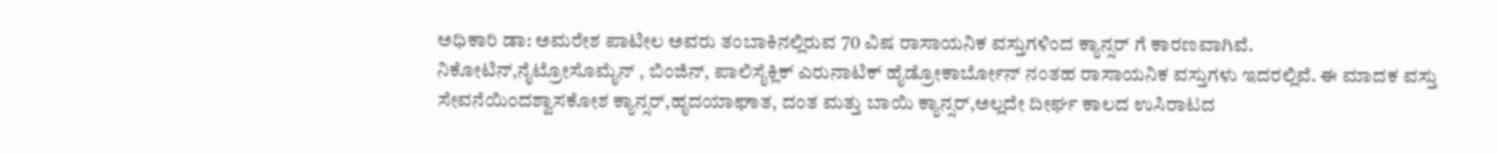ಅಧಿಕಾರಿ ಡಾ: ಅಮರೇಶ ಪಾಟೀಲ ಅವರು ತಂಬಾಕಿನಲ್ಲಿರುವ 70 ವಿಷ ರಾಸಾಯನಿಕ ವಸ್ತುಗಳಿಂದ ಕ್ಯಾನ್ಸರ್ ಗೆ ಕಾರಣವಾಗಿವೆ. ನಿಕೋಟಿನ್,ನೈಟ್ರೋಸೊಮೈನ್ , ಬಿಂಜಿನ್, ಪಾಲಿಸೈಕ್ಲಿಕ್ ಎರುನಾಟಿಕ್ ಹೈಡ್ರೋಕಾರ್ಬೋನ್ ನಂತಹ ರಾಸಾಯನಿಕ ವಸ್ತುಗಳು ಇದರಲ್ಲಿವೆ. ಈ ಮಾದಕ ವಸ್ತು ಸೇವನೆಯಿಂದಶ್ವಾಸಕೋಶ ಕ್ಯಾನ್ಸರ್,ಹೃದಯಾಘಾತ, ದಂತ ಮತ್ತು ಬಾಯಿ ಕ್ಯಾನ್ಸರ್,ಅಲ್ಲದೇ ದೀರ್ಘ ಕಾಲದ ಉಸಿರಾಟದ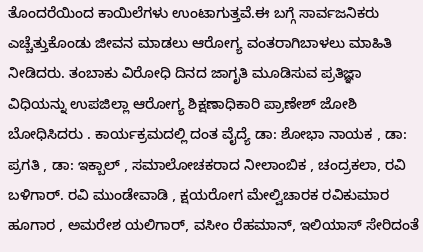ತೊಂದರೆಯಿಂದ ಕಾಯಿಲೆಗಳು ಉಂಟಾಗುತ್ತವೆ.ಈ ಬಗ್ಗೆ ಸಾರ್ವಜನಿಕರು ಎಚ್ಚೆತ್ತುಕೊಂಡು ಜೀವನ ಮಾಡಲು ಆರೋಗ್ಯ ವಂತರಾಗಿಬಾಳಲು ಮಾಹಿತಿ ನೀಡಿದರು. ತಂಬಾಕು ವಿರೋಧಿ ದಿನದ ಜಾಗೃತಿ ಮೂಡಿಸುವ ಪ್ರತಿಜ್ಞಾ ವಿಧಿಯನ್ನು ಉಪಜಿಲ್ಲಾ ಆರೋಗ್ಯ ಶಿಕ್ಷಣಾಧಿಕಾರಿ ಪ್ರಾಣೇಶ್ ಜೋಶಿ ಬೋಧಿಸಿದರು . ಕಾರ್ಯಕ್ರಮದಲ್ಲಿ ದಂತ ವೈದ್ಯೆ ಡಾ: ಶೋಭಾ ನಾಯಕ , ಡಾ: ಪ್ರಗತಿ , ಡಾ: ಇಕ್ಬಾಲ್ , ಸಮಾಲೋಚಕರಾದ ನೀಲಾಂಬಿಕ , ಚಂದ್ರಕಲಾ, ರವಿ ಬಳಿಗಾರ್. ರವಿ ಮುಂಡೇವಾಡಿ , ಕ್ಷಯರೋಗ ಮೇಲ್ವಿಚಾರಕ ರವಿಕುಮಾರ ಹೂಗಾರ , ಅಮರೇಶ ಯಲಿಗಾರ್, ವಸೀಂ ರೆಹಮಾನ್, ಇಲಿಯಾಸ್ ಸೇರಿದಂತೆ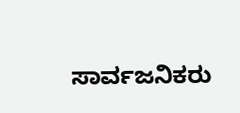ಸಾರ್ವಜನಿಕರು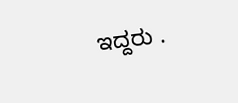ಇದ್ದರು .